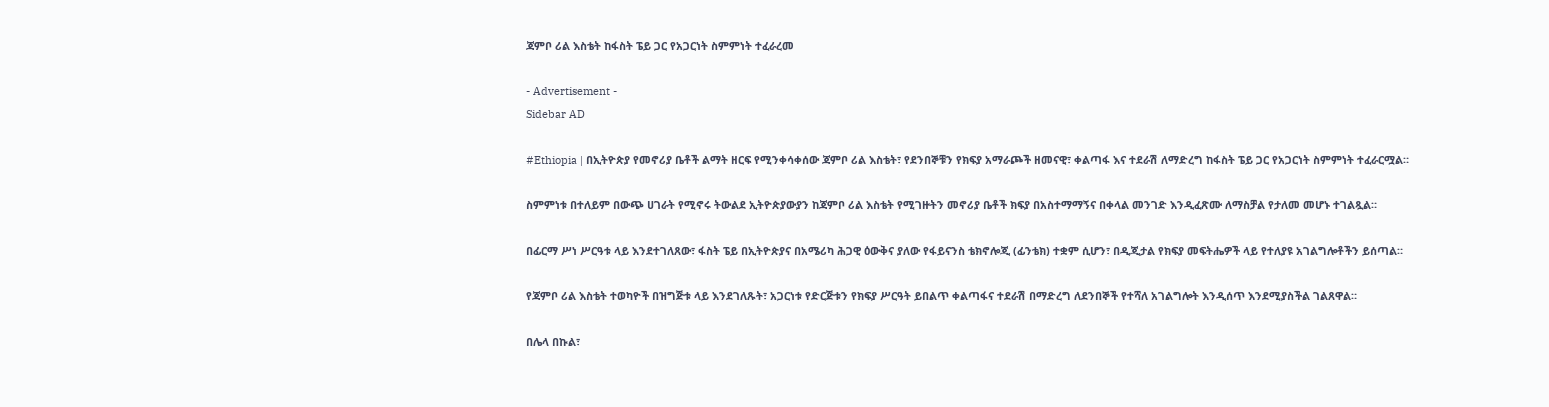ጃምቦ ሪል እስቴት ከፋስት ፔይ ጋር የአጋርነት ስምምነት ተፈራረመ

- Advertisement -
Sidebar AD

#Ethiopia | በኢትዮጵያ የመኖሪያ ቤቶች ልማት ዘርፍ የሚንቀሳቀሰው ጃምቦ ሪል እስቴት፣ የደንበኞቹን የክፍያ አማራጮች ዘመናዊ፣ ቀልጣፋ እና ተደራሽ ለማድረግ ከፋስት ፔይ ጋር የአጋርነት ስምምነት ተፈራርሟል።

ስምምነቱ በተለይም በውጭ ሀገራት የሚኖሩ ትውልደ ኢትዮጵያውያን ከጃምቦ ሪል እስቴት የሚገዙትን መኖሪያ ቤቶች ክፍያ በአስተማማኝና በቀላል መንገድ እንዲፈጽሙ ለማስቻል የታለመ መሆኑ ተገልጿል።

በፊርማ ሥነ ሥርዓቱ ላይ እንደተገለጸው፣ ፋስት ፔይ በኢትዮጵያና በአሜሪካ ሕጋዊ ዕውቅና ያለው የፋይናንስ ቴክኖሎጂ (ፊንቴክ) ተቋም ሲሆን፣ በዲጂታል የክፍያ መፍትሔዎች ላይ የተለያዩ አገልግሎቶችን ይሰጣል።

የጃምቦ ሪል እስቴት ተወካዮች በዝግጅቱ ላይ እንደገለጹት፣ አጋርነቱ የድርጅቱን የክፍያ ሥርዓት ይበልጥ ቀልጣፋና ተደራሽ በማድረግ ለደንበኞች የተሻለ አገልግሎት እንዲሰጥ እንደሚያስችል ገልጸዋል።

በሌላ በኩል፣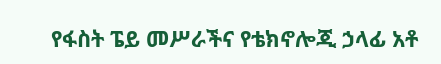የፋስት ፔይ መሥራችና የቴክኖሎጂ ኃላፊ አቶ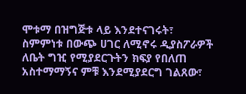ሞቱማ በዝግጅቱ ላይ እንደተናገሩት፣ ስምምነቱ በውጭ ሀገር ለሚኖሩ ዲያስፖራዎች ለቤት ግዢ የሚያደርጉትን ክፍያ የበለጠ አስተማማኝና ምቹ እንደሚያደርግ ገልጸው፣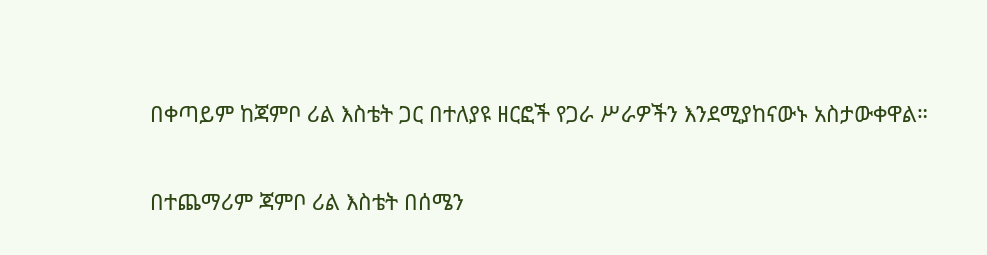በቀጣይም ከጃምቦ ሪል እስቴት ጋር በተለያዩ ዘርፎች የጋራ ሥራዎችን እንደሚያከናውኑ አስታውቀዋል።

በተጨማሪም ጃምቦ ሪል እስቴት በሰሜን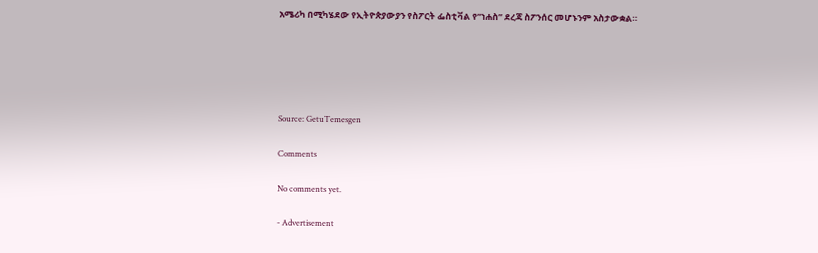አሜሪካ በሚካሄደው የኢትዮጵያውያን የስፖርት ፌስቲቫል የ”ነሐስ” ደረጃ ስፖንሰር መሆኑንም አስታውቋል።





Source: GetuTemesgen

Comments

No comments yet.

- Advertisement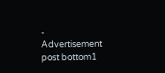-
Advertisement post bottom1